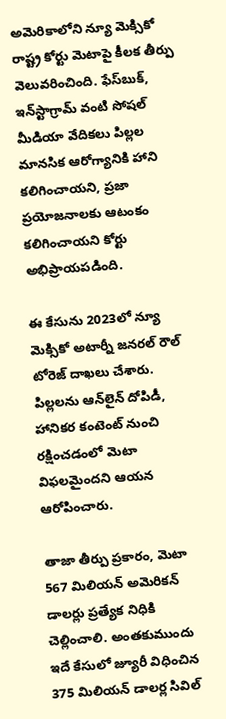అమెరికాలోని న్యూ మెక్సికో రాష్ట్ర కోర్టు మెటాపై కీలక తీర్పు వెలువరించింది. ఫేస్‌బుక్, ఇన్‌స్టాగ్రామ్ వంటి సోషల్ మీడియా వేదికలు పిల్లల మానసిక ఆరోగ్యానికి హాని కలిగించాయని, ప్రజా ప్రయోజనాలకు ఆటంకం కలిగించాయని కోర్టు అభిప్రాయపడింది.

ఈ కేసును 2023లో న్యూ మెక్సికో అటార్నీ జనరల్ రౌల్ టోరెజ్ దాఖలు చేశారు. పిల్లలను ఆన్‌లైన్ దోపిడీ, హానికర కంటెంట్ నుంచి రక్షించడంలో మెటా విఫలమైందని ఆయన ఆరోపించారు.

తాజా తీర్పు ప్రకారం, మెటా 567 మిలియన్ అమెరికన్ డాలర్లు ప్రత్యేక నిధికి చెల్లించాలి. అంతకుముందు ఇదే కేసులో జ్యూరీ విధించిన 375 మిలియన్ డాలర్ల సివిల్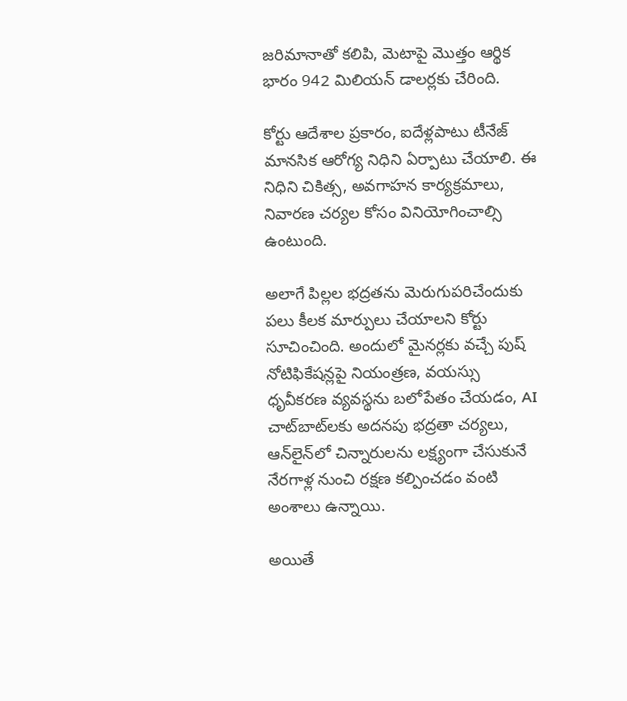జరిమానాతో కలిపి, మెటాపై మొత్తం ఆర్థిక భారం 942 మిలియన్ డాలర్లకు చేరింది.

కోర్టు ఆదేశాల ప్రకారం, ఐదేళ్లపాటు టీనేజ్ మానసిక ఆరోగ్య నిధిని ఏర్పాటు చేయాలి. ఈ నిధిని చికిత్స, అవగాహన కార్యక్రమాలు, నివారణ చర్యల కోసం వినియోగించాల్సి ఉంటుంది.

అలాగే పిల్లల భద్రతను మెరుగుపరిచేందుకు పలు కీలక మార్పులు చేయాలని కోర్టు సూచించింది. అందులో మైనర్లకు వచ్చే పుష్ నోటిఫికేషన్లపై నియంత్రణ, వయస్సు ధృవీకరణ వ్యవస్థను బలోపేతం చేయడం, AI చాట్‌బాట్‌లకు అదనపు భద్రతా చర్యలు, ఆన్‌లైన్‌లో చిన్నారులను లక్ష్యంగా చేసుకునే నేరగాళ్ల నుంచి రక్షణ కల్పించడం వంటి అంశాలు ఉన్నాయి.

అయితే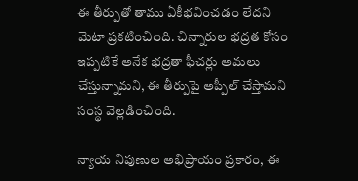ఈ తీర్పుతో తాము ఏకీభవించడం లేదని మెటా ప్రకటించింది. చిన్నారుల భద్రత కోసం ఇప్పటికే అనేక భద్రతా ఫీచర్లు అమలు చేస్తున్నామని, ఈ తీర్పుపై అప్పీల్ చేస్తామని సంస్థ వెల్లడించింది.

న్యాయ నిపుణుల అభిప్రాయం ప్రకారం, ఈ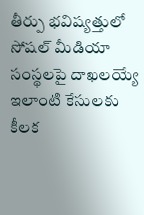తీర్పు భవిష్యత్తులో సోషల్ మీడియా సంస్థలపై దాఖలయ్యే ఇలాంటి కేసులకు కీలక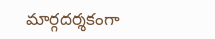మార్గదర్శకంగా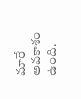మారే అవకాశం ఉంది.